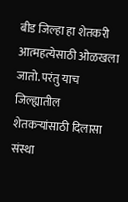बीड जिल्हा हा शेतकरी आत्महत्येसाठी ओळखला जातो. परंतु याच जिल्ह्यातील शेतकऱ्यांसाठी दिलासा संस्था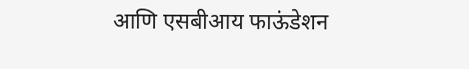आणि एसबीआय फाऊंडेशन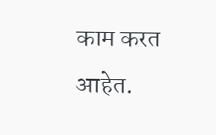काम करत आहेत.